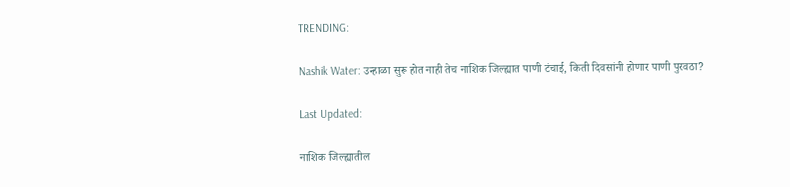TRENDING:

Nashik Water: उन्हाळा सुरू होत नाही तेच नाशिक जिल्ह्यात पाणी टंचाई, किती दिवसांनी होणार पाणी पुरवठा?

Last Updated:

नाशिक जिल्ह्यातील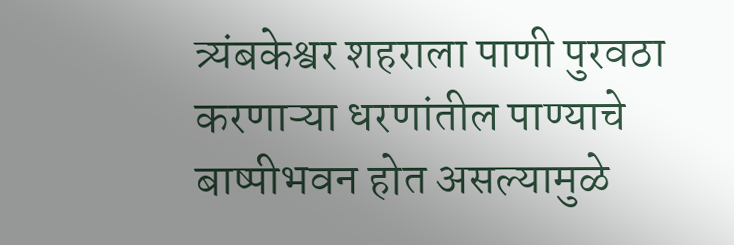त्र्यंबकेश्वर शहराला पाणी पुरवठा करणाऱ्या धरणांतील पाण्याचे बाष्पीभवन होत असल्यामुळे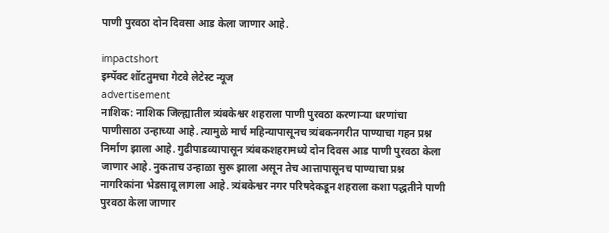पाणी पुरवठा दोन दिवसा आड केला जाणार आहे.

impactshort
इम्पॅक्ट शॉटतुमचा गेटवे लेटेस्ट न्यूज
advertisement
नाशिक: नाशिक जिल्ह्यातील त्र्यंबकेश्वर शहराला पाणी पुरवठा करणाऱ्या धरणांचा पाणीसाठा उन्हाच्या आहे. त्यामुळे मार्च महिन्यापासूनच त्र्यंबकनगरीत पाण्याचा गहन प्रश्न निर्माण झाला आहे. गुढीपाडव्यापासून त्र्यंबकशहरामध्ये दोन दिवस आड पाणी पुरवठा केला जाणार आहे. नुकताच उन्हाळा सुरू झाला असून तेच आत्तापासूनच पाण्याचा प्रश्न नागरिकांना भेडसावू लागला आहे. त्र्यंबकेश्वर नगर परिषदेकडून शहराला कशा पद्धतीने पाणी पुरवठा केला जाणार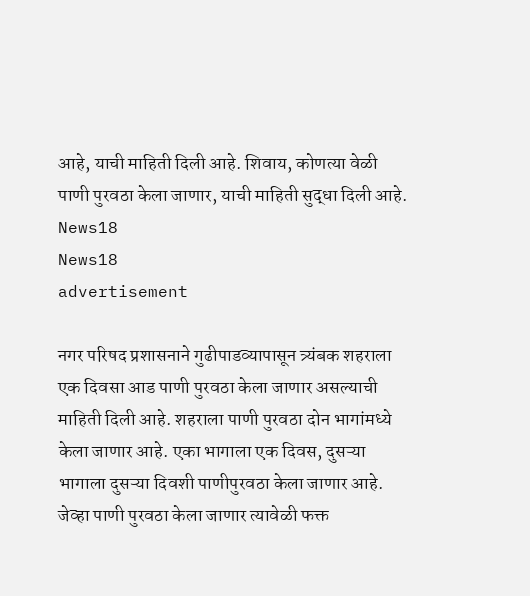आहे, याची माहिती दिली आहे. शिवाय, कोणत्या वेळी पाणी पुरवठा केला जाणार, याची माहिती सुद्धा दिली आहे.
News18
News18
advertisement

नगर परिषद प्रशासनाने गुढीपाडव्यापासून त्र्यंबक शहराला एक दिवसा आड पाणी पुरवठा केला जाणार असल्याची माहिती दिली आहे. शहराला पाणी पुरवठा दोन भागांमध्ये केला जाणार आहे. एका भागाला एक दिवस, दुसऱ्या भागाला दुसऱ्या दिवशी पाणीपुरवठा केला जाणार आहे. जेव्हा पाणी पुरवठा केला जाणार त्यावेळी फक्त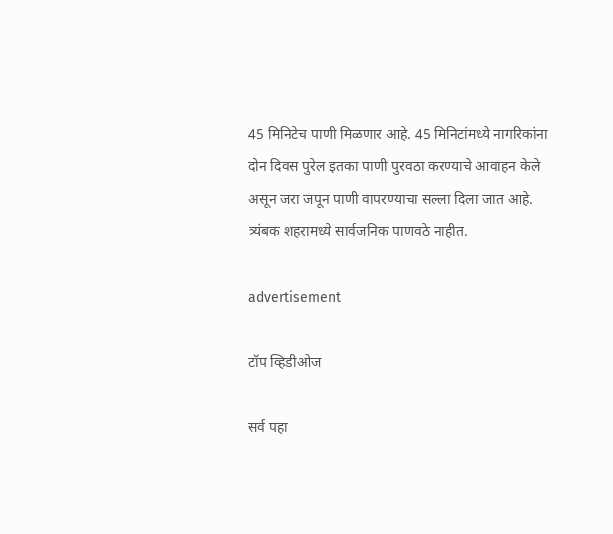45 मिनिटेच पाणी मिळणार आहे. 45 मिनिटांमध्ये नागरिकांना दोन दिवस पुरेल इतका पाणी पुरवठा करण्याचे आवाहन केले असून जरा जपून पाणी वापरण्याचा सल्ला दिला जात आहे. त्र्यंबक शहरामध्ये सार्वजनिक पाणवठे नाहीत.

advertisement

टॉप व्हिडीओज

सर्व पहा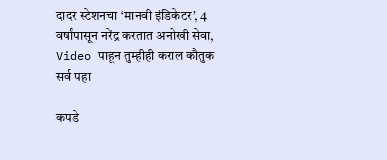दादर स्टेशनचा ‘मानवी इंडिकेटर’, 4 वर्षांपासून नरेंद्र करतात अनोखी सेवा, Video पाहून तुम्हीही कराल कौतुक
सर्व पहा

कपडे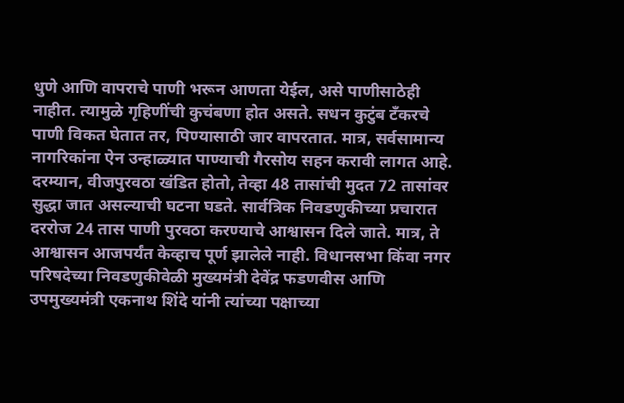धुणे आणि वापराचे पाणी भरून आणता येईल, असे पाणीसाठेही नाहीत. त्यामुळे गृहिणींची कुचंबणा होत असते. सधन कुटुंब टँकरचे पाणी विकत घेतात तर, पिण्यासाठी जार वापरतात. मात्र, सर्वसामान्य नागरिकांना ऐन उन्हाळ्यात पाण्याची गैरसोय सहन करावी लागत आहे. दरम्यान, वीजपुरवठा खंडित होतो, तेव्हा 48 तासांची मुदत 72 तासांवर सुद्धा जात असल्याची घटना घडते. सार्वत्रिक निवडणुकीच्या प्रचारात दररोज 24 तास पाणी पुरवठा करण्याचे आश्वासन दिले जाते. मात्र, ते आश्वासन आजपर्यंत केव्हाच पूर्ण झालेले नाही. विधानसभा किंवा नगर परिषदेच्या निवडणुकीवेळी मुख्यमंत्री देवेंद्र फडणवीस आणि उपमुख्यमंत्री एकनाथ शिंदे यांनी त्यांच्या पक्षाच्या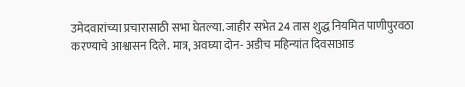उमेदवारांच्या प्रचारासाठी सभा घेतल्या. जाहीर सभेत 24 तास शुद्ध नियमित पाणीपुरवठा करण्याचे आश्वासन दिले. मात्र, अवघ्या दोन- अडीच महिन्यांत दिवसाआड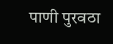पाणी पुरवठा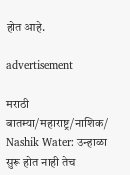होत आहे.

advertisement

मराठी बातम्या/महाराष्ट्र/नाशिक/
Nashik Water: उन्हाळा सुरू होत नाही तेच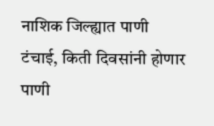नाशिक जिल्ह्यात पाणी टंचाई, किती दिवसांनी होणार पाणी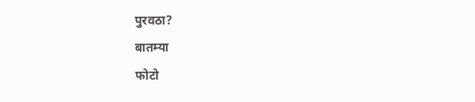पुरवठा?
बातम्या
फोटो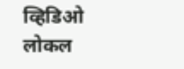व्हिडिओ
लोकल